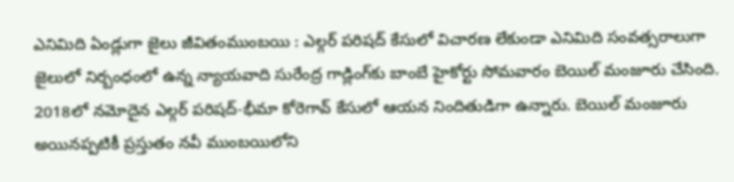ఎనిమిది ఏండ్లుగా జైలు జీవితంముంబయి : ఎల్గర్‌ పరిషద్‌ కేసులో విచారణ లేకుండా ఎనిమిది సంవత్సరాలుగా జైలులో నిర్బంధంలో ఉన్న న్యాయవాది సురేంద్ర గాడ్లింగ్‌కు బాంబే హైకోర్టు సోమవారం బెయిల్‌ మంజూరు చేసింది. 2018లో నమోదైన ఎల్గర్‌ పరిషద్‌-భీమా కోరెగావ్‌ కేసులో ఆయన నిందితుడిగా ఉన్నారు. బెయిల్‌ మంజూరు అయినప్పటికీ ప్రస్తుతం నవీ ముంబయిలోని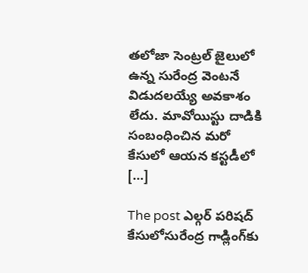తలోజా సెంట్రల్‌ జైలులో ఉన్న సురేంద్ర వెంటనే విడుదలయ్యే అవకాశం లేదు. మావోయిస్టు దాడికి సంబంధించిన మరో కేసులో ఆయన కస్టడీలో […]

The post ఎల్గర్‌ పరిషద్‌ కేసులోసురేంద్ర గాడ్లింగ్‌కు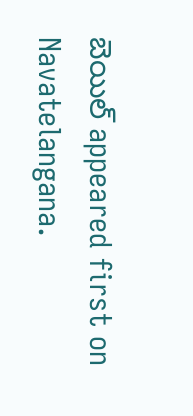బెయిల్‌ appeared first on Navatelangana.